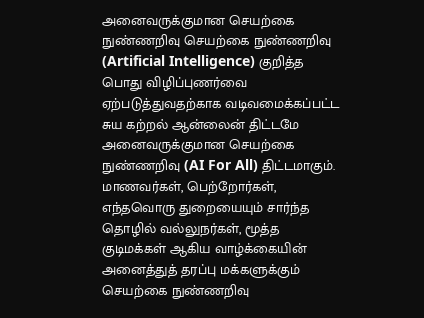அனைவருக்குமான செயற்கை நுண்ணறிவு செயற்கை நுண்ணறிவு (Artificial Intelligence) குறித்த பொது விழிப்புணர்வை ஏற்படுத்துவதற்காக வடிவமைக்கப்பட்ட சுய கற்றல் ஆன்லைன் திட்டமே அனைவருக்குமான செயற்கை நுண்ணறிவு (AI For All) திட்டமாகும். மாணவர்கள், பெற்றோர்கள், எந்தவொரு துறையையும் சார்ந்த தொழில் வல்லுநர்கள், மூத்த குடிமக்கள் ஆகிய வாழ்க்கையின் அனைத்துத் தரப்பு மக்களுக்கும் செயற்கை நுண்ணறிவு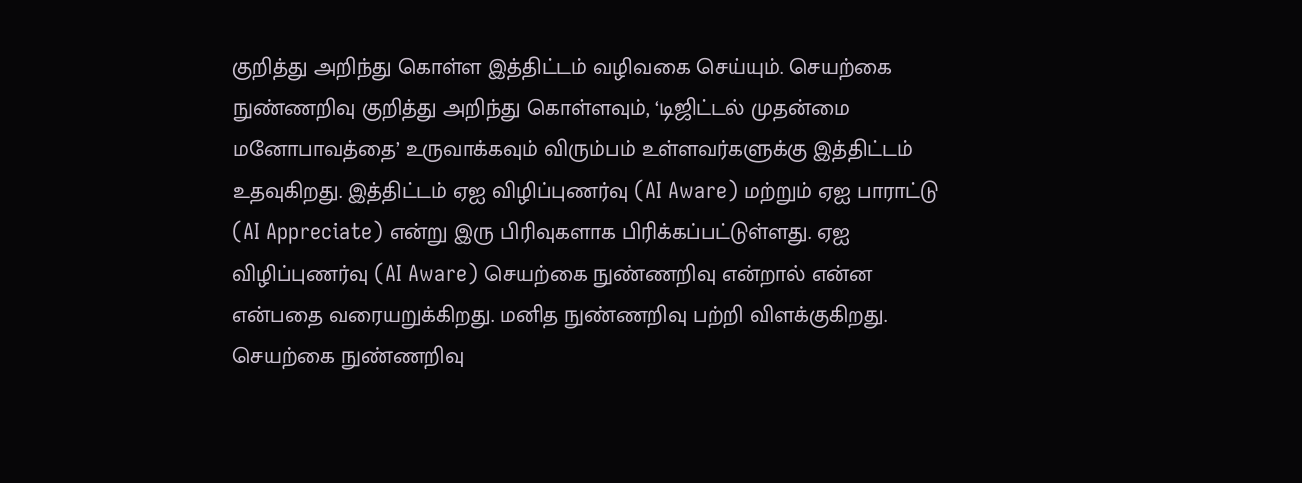குறித்து அறிந்து கொள்ள இத்திட்டம் வழிவகை செய்யும். செயற்கை நுண்ணறிவு குறித்து அறிந்து கொள்ளவும், ‘டிஜிட்டல் முதன்மை மனோபாவத்தை’ உருவாக்கவும் விரும்பம் உள்ளவர்களுக்கு இத்திட்டம் உதவுகிறது. இத்திட்டம் ஏஐ விழிப்புணர்வு (AI Aware) மற்றும் ஏஐ பாராட்டு (AI Appreciate) என்று இரு பிரிவுகளாக பிரிக்கப்பட்டுள்ளது. ஏஐ விழிப்புணர்வு (AI Aware) செயற்கை நுண்ணறிவு என்றால் என்ன என்பதை வரையறுக்கிறது. மனித நுண்ணறிவு பற்றி விளக்குகிறது. செயற்கை நுண்ணறிவு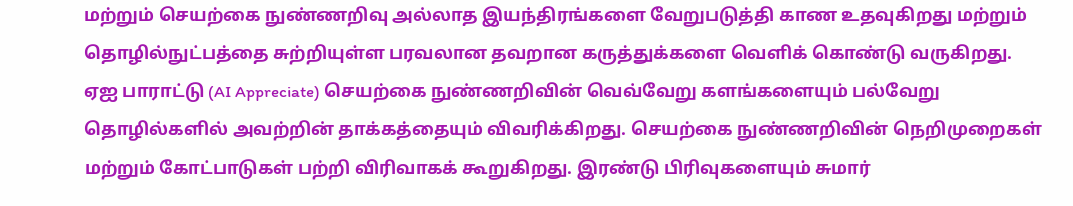மற்றும் செயற்கை நுண்ணறிவு அல்லாத இயந்திரங்களை வேறுபடுத்தி காண உதவுகிறது மற்றும் தொழில்நுட்பத்தை சுற்றியுள்ள பரவலான தவறான கருத்துக்களை வெளிக் கொண்டு வருகிறது. ஏஐ பாராட்டு (AI Appreciate) செயற்கை நுண்ணறிவின் வெவ்வேறு களங்களையும் பல்வேறு தொழில்களில் அவற்றின் தாக்கத்தையும் விவரிக்கிறது. செயற்கை நுண்ணறிவின் நெறிமுறைகள் மற்றும் கோட்பாடுகள் பற்றி விரிவாகக் கூறுகிறது. இரண்டு பிரிவுகளையும் சுமார்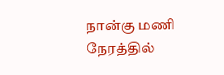நான்கு மணி நேரத்தில்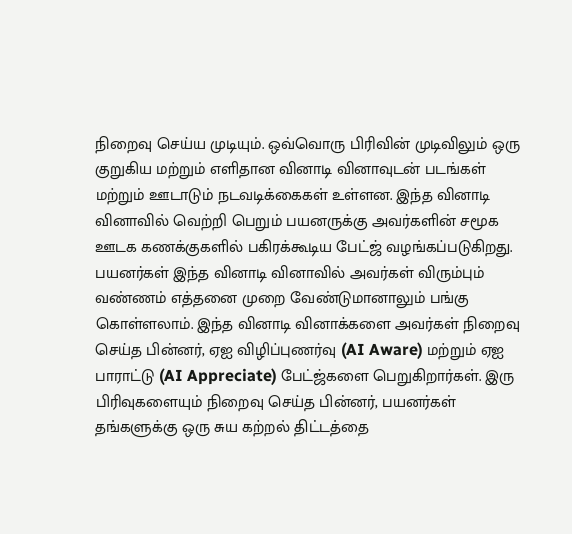நிறைவு செய்ய முடியும். ஒவ்வொரு பிரிவின் முடிவிலும் ஒரு குறுகிய மற்றும் எளிதான வினாடி வினாவுடன் படங்கள் மற்றும் ஊடாடும் நடவடிக்கைகள் உள்ளன. இந்த வினாடி வினாவில் வெற்றி பெறும் பயனருக்கு அவர்களின் சமூக ஊடக கணக்குகளில் பகிரக்கூடிய பேட்ஜ் வழங்கப்படுகிறது. பயனர்கள் இந்த வினாடி வினாவில் அவர்கள் விரும்பும் வண்ணம் எத்தனை முறை வேண்டுமானாலும் பங்கு கொள்ளலாம். இந்த வினாடி வினாக்களை அவர்கள் நிறைவு செய்த பின்னர், ஏஐ விழிப்புணர்வு (AI Aware) மற்றும் ஏஐ பாராட்டு (AI Appreciate) பேட்ஜ்களை பெறுகிறார்கள். இரு பிரிவுகளையும் நிறைவு செய்த பின்னர், பயனர்கள் தங்களுக்கு ஒரு சுய கற்றல் திட்டத்தை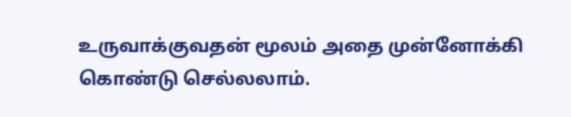உருவாக்குவதன் மூலம் அதை முன்னோக்கி கொண்டு செல்லலாம்.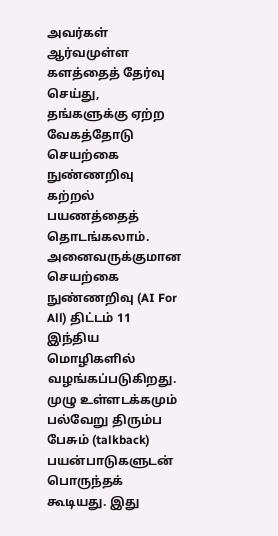அவர்கள் ஆர்வமுள்ள களத்தைத் தேர்வு செய்து, தங்களுக்கு ஏற்ற வேகத்தோடு செயற்கை நுண்ணறிவு கற்றல் பயணத்தைத் தொடங்கலாம். அனைவருக்குமான செயற்கை நுண்ணறிவு (AI For All) திட்டம் 11 இந்திய மொழிகளில் வழங்கப்படுகிறது. முழு உள்ளடக்கமும் பல்வேறு திரும்ப பேசும் (talkback) பயன்பாடுகளுடன் பொருந்தக் கூடியது. இது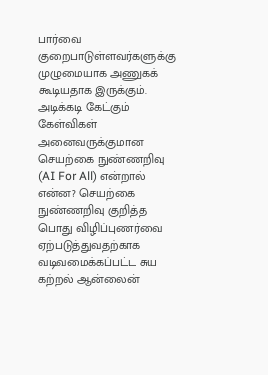பார்வை குறைபாடுள்ளவர்களுக்கு முழுமையாக அணுகக் கூடியதாக இருக்கும். அடிக்கடி கேட்கும் கேள்விகள் அனைவருக்குமான செயற்கை நுண்ணறிவு (AI For All) என்றால் என்ன? செயற்கை நுண்ணறிவு குறித்த பொது விழிப்புணர்வை ஏற்படுத்துவதற்காக வடிவமைக்கப்பட்ட சுய கற்றல் ஆன்லைன்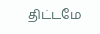திட்டமே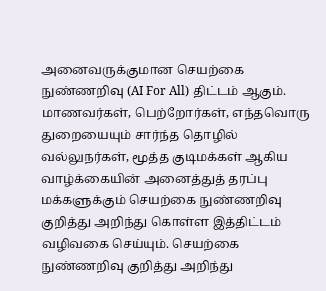அனைவருக்குமான செயற்கை நுண்ணறிவு (AI For All) திட்டம் ஆகும். மாணவர்கள், பெற்றோர்கள், எந்தவொரு துறையையும் சார்ந்த தொழில் வல்லுநர்கள், மூத்த குடிமக்கள் ஆகிய வாழ்க்கையின் அனைத்துத் தரப்பு மக்களுக்கும் செயற்கை நுண்ணறிவு குறித்து அறிந்து கொள்ள இத்திட்டம் வழிவகை செய்யும். செயற்கை நுண்ணறிவு குறித்து அறிந்து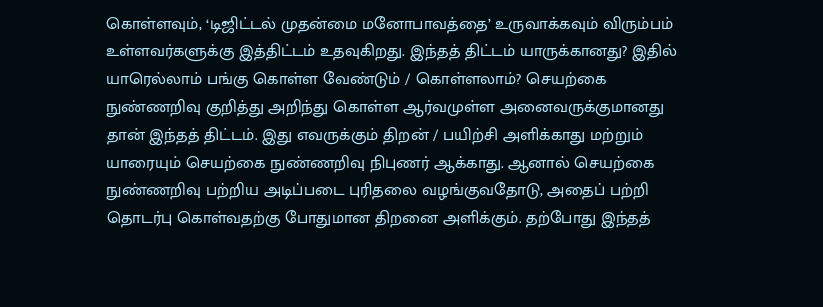கொள்ளவும், ‘டிஜிட்டல் முதன்மை மனோபாவத்தை’ உருவாக்கவும் விரும்பம் உள்ளவர்களுக்கு இத்திட்டம் உதவுகிறது. இந்தத் திட்டம் யாருக்கானது? இதில் யாரெல்லாம் பங்கு கொள்ள வேண்டும் / கொள்ளலாம்? செயற்கை நுண்ணறிவு குறித்து அறிந்து கொள்ள ஆர்வமுள்ள அனைவருக்குமானது தான் இந்தத் திட்டம். இது எவருக்கும் திறன் / பயிற்சி அளிக்காது மற்றும் யாரையும் செயற்கை நுண்ணறிவு நிபுணர் ஆக்காது. ஆனால் செயற்கை நுண்ணறிவு பற்றிய அடிப்படை புரிதலை வழங்குவதோடு, அதைப் பற்றி தொடர்பு கொள்வதற்கு போதுமான திறனை அளிக்கும். தற்போது இந்தத்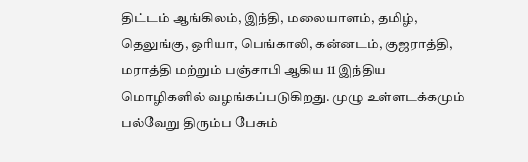திட்டம் ஆங்கிலம், இந்தி, மலையாளம், தமிழ், தெலுங்கு, ஒரியா, பெங்காலி, கன்னடம், குஜராத்தி, மராத்தி மற்றும் பஞ்சாபி ஆகிய 11 இந்திய மொழிகளில் வழங்கப்படுகிறது. முழு உள்ளடக்கமும் பல்வேறு திரும்ப பேசும்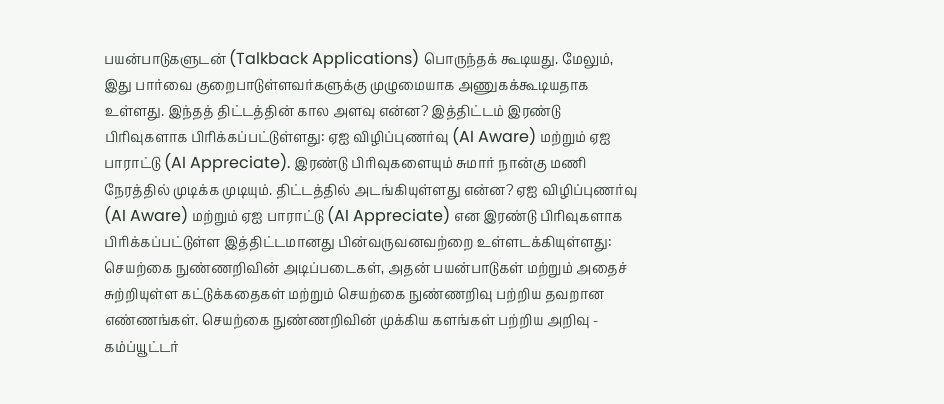பயன்பாடுகளுடன் (Talkback Applications) பொருந்தக் கூடியது. மேலும், இது பார்வை குறைபாடுள்ளவர்களுக்கு முழுமையாக அணுகக்கூடியதாக உள்ளது. இந்தத் திட்டத்தின் கால அளவு என்ன? இத்திட்டம் இரண்டு பிரிவுகளாக பிரிக்கப்பட்டுள்ளது: ஏஐ விழிப்புணர்வு (AI Aware) மற்றும் ஏஐ பாராட்டு (AI Appreciate). இரண்டு பிரிவுகளையும் சுமார் நான்கு மணி நேரத்தில் முடிக்க முடியும். திட்டத்தில் அடங்கியுள்ளது என்ன? ஏஐ விழிப்புணர்வு (AI Aware) மற்றும் ஏஐ பாராட்டு (AI Appreciate) என இரண்டு பிரிவுகளாக பிரிக்கப்பட்டுள்ள இத்திட்டமானது பின்வருவனவற்றை உள்ளடக்கியுள்ளது: செயற்கை நுண்ணறிவின் அடிப்படைகள், அதன் பயன்பாடுகள் மற்றும் அதைச் சுற்றியுள்ள கட்டுக்கதைகள் மற்றும் செயற்கை நுண்ணறிவு பற்றிய தவறான எண்ணங்கள். செயற்கை நுண்ணறிவின் முக்கிய களங்கள் பற்றிய அறிவு - கம்ப்யூட்டர்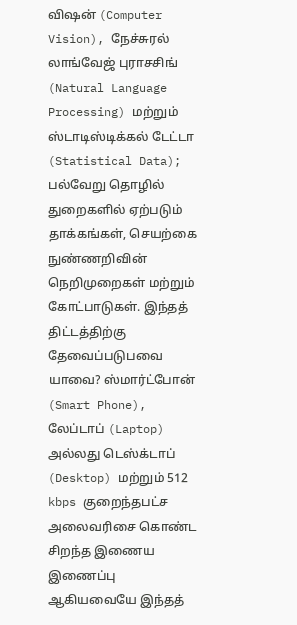விஷன் (Computer Vision), நேச்சுரல் லாங்வேஜ் புராசசிங் (Natural Language Processing) மற்றும் ஸ்டாடிஸ்டிக்கல் டேட்டா (Statistical Data); பல்வேறு தொழில் துறைகளில் ஏற்படும் தாக்கங்கள், செயற்கை நுண்ணறிவின் நெறிமுறைகள் மற்றும் கோட்பாடுகள். இந்தத் திட்டத்திற்கு தேவைப்படுபவை யாவை? ஸ்மார்ட்போன் (Smart Phone), லேப்டாப் (Laptop) அல்லது டெஸ்க்டாப் (Desktop) மற்றும் 512 kbps குறைந்தபட்ச அலைவரிசை கொண்ட சிறந்த இணைய இணைப்பு ஆகியவையே இந்தத்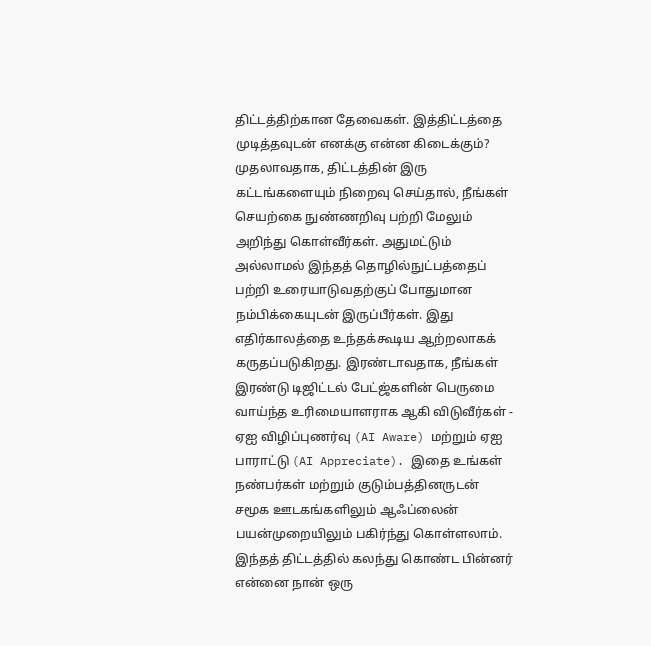திட்டத்திற்கான தேவைகள். இத்திட்டத்தை முடித்தவுடன் எனக்கு என்ன கிடைக்கும்? முதலாவதாக, திட்டத்தின் இரு கட்டங்களையும் நிறைவு செய்தால், நீங்கள் செயற்கை நுண்ணறிவு பற்றி மேலும் அறிந்து கொள்வீர்கள். அதுமட்டும் அல்லாமல் இந்தத் தொழில்நுட்பத்தைப் பற்றி உரையாடுவதற்குப் போதுமான நம்பிக்கையுடன் இருப்பீர்கள். இது எதிர்காலத்தை உந்தக்கூடிய ஆற்றலாகக் கருதப்படுகிறது. இரண்டாவதாக, நீங்கள் இரண்டு டிஜிட்டல் பேட்ஜ்களின் பெருமை வாய்ந்த உரிமையாளராக ஆகி விடுவீர்கள் - ஏஐ விழிப்புணர்வு (AI Aware) மற்றும் ஏஐ பாராட்டு (AI Appreciate). இதை உங்கள் நண்பர்கள் மற்றும் குடும்பத்தினருடன் சமூக ஊடகங்களிலும் ஆஃப்லைன் பயன்முறையிலும் பகிர்ந்து கொள்ளலாம். இந்தத் திட்டத்தில் கலந்து கொண்ட பின்னர் என்னை நான் ஒரு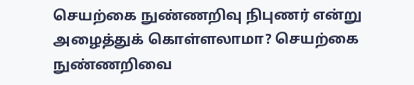செயற்கை நுண்ணறிவு நிபுணர் என்று அழைத்துக் கொள்ளலாமா? செயற்கை நுண்ணறிவை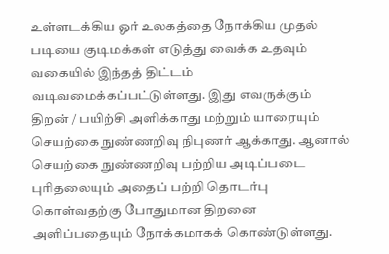உள்ளடக்கிய ஓர் உலகத்தை நோக்கிய முதல் படியை குடிமக்கள் எடுத்து வைக்க உதவும் வகையில் இந்தத் திட்டம் வடிவமைக்கப்பட்டுள்ளது. இது எவருக்கும் திறன் / பயிற்சி அளிக்காது மற்றும் யாரையும் செயற்கை நுண்ணறிவு நிபுணர் ஆக்காது. ஆனால் செயற்கை நுண்ணறிவு பற்றிய அடிப்படை புரிதலையும் அதைப் பற்றி தொடர்பு கொள்வதற்கு போதுமான திறனை அளிப்பதையும் நோக்கமாகக் கொண்டுள்ளது.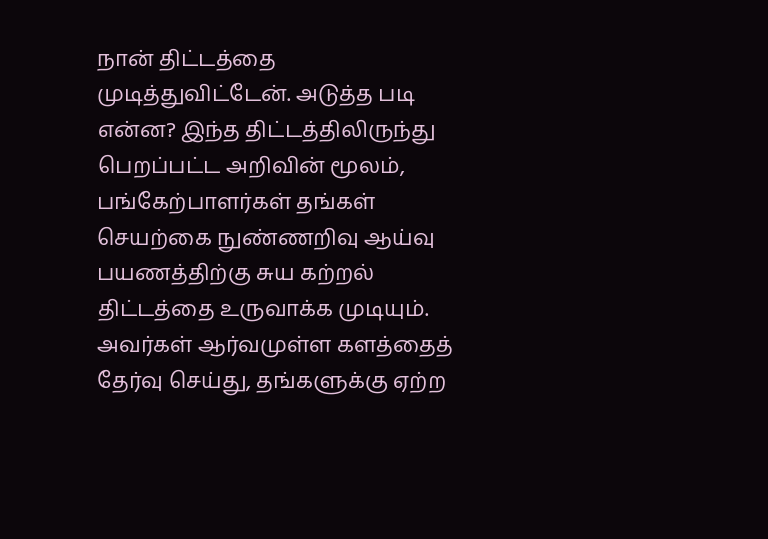நான் திட்டத்தை முடித்துவிட்டேன். அடுத்த படி என்ன? இந்த திட்டத்திலிருந்து பெறப்பட்ட அறிவின் மூலம், பங்கேற்பாளர்கள் தங்கள் செயற்கை நுண்ணறிவு ஆய்வு பயணத்திற்கு சுய கற்றல் திட்டத்தை உருவாக்க முடியும். அவர்கள் ஆர்வமுள்ள களத்தைத் தேர்வு செய்து, தங்களுக்கு ஏற்ற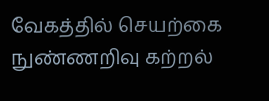வேகத்தில் செயற்கை நுண்ணறிவு கற்றல்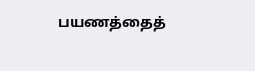பயணத்தைத்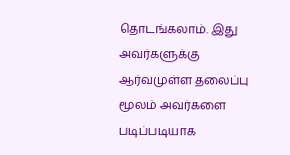தொடங்கலாம். இது அவர்களுக்கு ஆர்வமுள்ள தலைப்பு மூலம் அவர்களை படிப்படியாக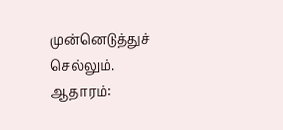முன்னெடுத்துச் செல்லும். ஆதாரம்: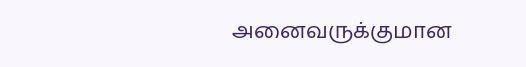அனைவருக்குமான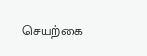செயற்கை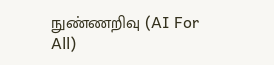நுண்ணறிவு (AI For All)